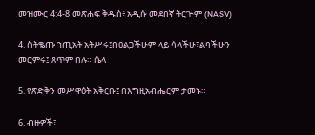መዝሙር 4:4-8 መጽሐፍ ቅዱስ፥ አዲሱ መደበኛ ትርጒም (NASV)

4. ስትቈጡ ኀጢአት አትሥሩ፤በዐልጋችሁም ላይ ሳላችሁ፣ልባችሁን መርምሩ፤ ጸጥም በሉ። ሴላ

5. የጽድቅን መሥዋዕት አቅርቡ፤ በእግዚአብሔርም ታመኑ።

6. ብዙዎች፣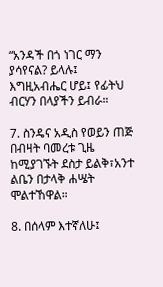“አንዳች በጎ ነገር ማን ያሳየናል? ይላሉ፤ እግዚአብሔር ሆይ፤ የፊትህ ብርሃን በላያችን ይብራ።

7. ስንዴና አዲስ የወይን ጠጅ በብዛት ባመረቱ ጊዜ ከሚያገኙት ደስታ ይልቅ፣አንተ ልቤን በታላቅ ሐሤት ሞልተኸዋል።

8. በሰላም እተኛለሁ፤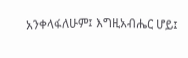አንቀላፋለሁም፤ እግዚአብሔር ሆይ፤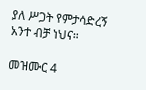ያለ ሥጋት የምታሳድረኝ አንተ ብቻ ነህና።

መዝሙር 4